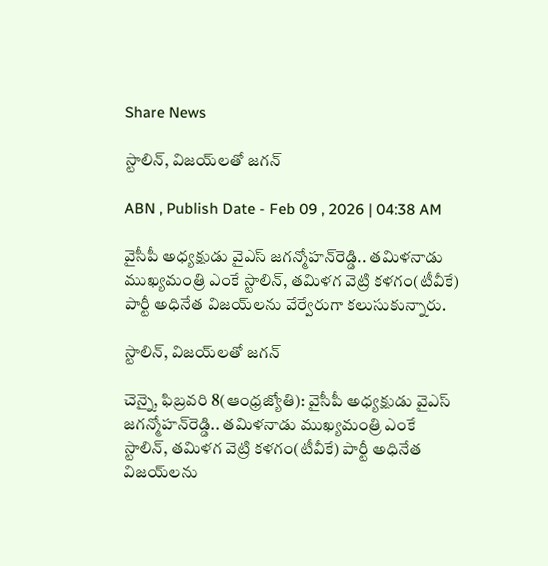Share News

స్టాలిన్‌, విజయ్‌లతో జగన్‌

ABN , Publish Date - Feb 09 , 2026 | 04:38 AM

వైసీపీ అధ్యక్షుడు వైఎస్‌ జగన్మోహన్‌రెడ్డి.. తమిళనాడు ముఖ్యమంత్రి ఎంకే స్టాలిన్‌, తమిళగ వెట్రి కళగం(టీవీకే) పార్టీ అధినేత విజయ్‌లను వేర్వేరుగా కలుసుకున్నారు.

స్టాలిన్‌, విజయ్‌లతో జగన్‌

చెన్నై, ఫిబ్రవరి 8(ఆంధ్రజ్యోతి): వైసీపీ అధ్యక్షుడు వైఎస్‌ జగన్మోహన్‌రెడ్డి.. తమిళనాడు ముఖ్యమంత్రి ఎంకే స్టాలిన్‌, తమిళగ వెట్రి కళగం(టీవీకే) పార్టీ అధినేత విజయ్‌లను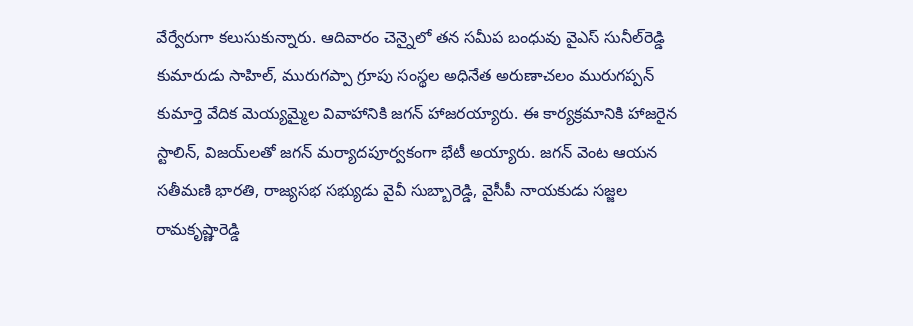వేర్వేరుగా కలుసుకున్నారు. ఆదివారం చెన్నైలో తన సమీప బంధువు వైఎస్‌ సునీల్‌రెడ్డి కుమారుడు సాహిల్‌, మురుగప్పా గ్రూపు సంస్థల అధినేత అరుణాచలం మురుగప్పన్‌ కుమార్తె వేదిక మెయ్యమ్మైల వివాహానికి జగన్‌ హాజరయ్యారు. ఈ కార్యక్రమానికి హాజరైన స్టాలిన్‌, విజయ్‌లతో జగన్‌ మర్యాదపూర్వకంగా భేటీ అయ్యారు. జగన్‌ వెంట ఆయన సతీమణి భారతి, రాజ్యసభ సభ్యుడు వైవీ సుబ్బారెడ్డి, వైసీపీ నాయకుడు సజ్జల రామకృష్ణారెడ్డి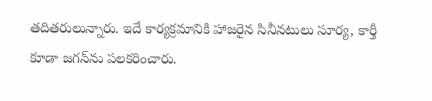తదితరులున్నారు. ఇదే కార్యక్రమానికి హాజరైన సినీనటులు సూర్య, కార్తీ కూడా జగన్‌ను పలకరించారు.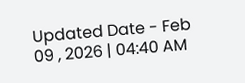Updated Date - Feb 09 , 2026 | 04:40 AM